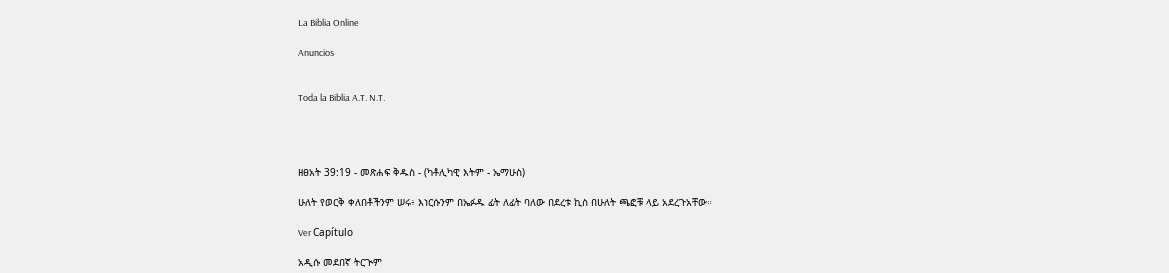La Biblia Online

Anuncios


Toda la Biblia A.T. N.T.




ዘፀአት 39:19 - መጽሐፍ ቅዱስ - (ካቶሊካዊ እትም - ኤማሁስ)

ሁለት የወርቅ ቀለበቶችንም ሠሩ፥ እነርሱንም በኤፉዱ ፊት ለፊት ባለው በደረቱ ኪስ በሁለት ጫፎቹ ላይ አደረጉአቸው።

Ver Capítulo

አዲሱ መደበኛ ትርጒም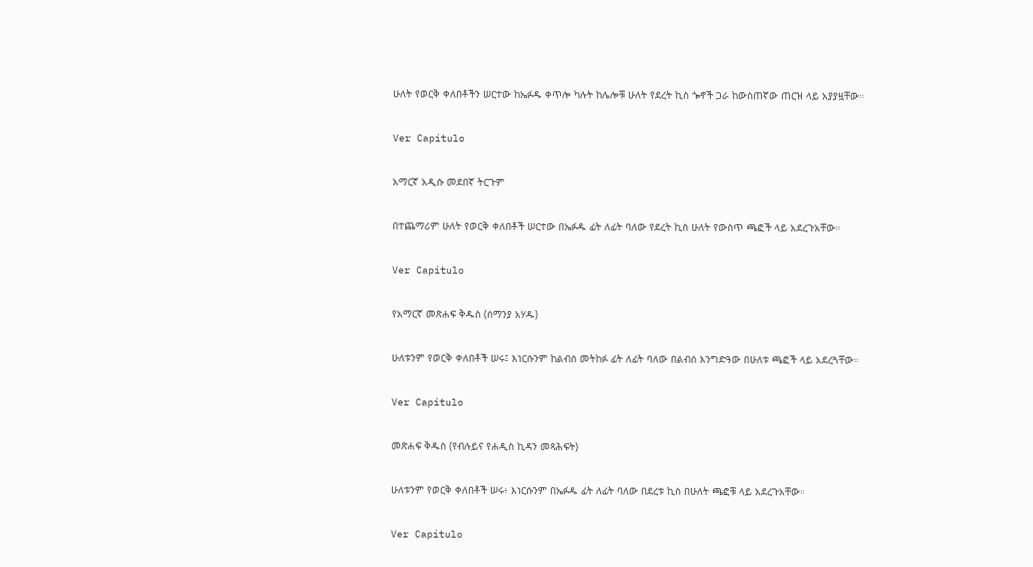ሁለት የወርቅ ቀለበቶችን ሠርተው ከኤፉዱ ቀጥሎ ካሉት ከሌሎቹ ሁለት የደረት ኪስ ጐኖች ጋራ ከውስጠኛው ጠርዝ ላይ አያያዟቸው።

Ver Capítulo

አማርኛ አዲሱ መደበኛ ትርጉም

በተጨማሪም ሁለት የወርቅ ቀለበቶች ሠርተው በኤፉዱ ፊት ለፊት ባለው የደረት ኪስ ሁለት የውስጥ ጫፎች ላይ አደረጉአቸው።

Ver Capítulo

የአማርኛ መጽሐፍ ቅዱስ (ሰማንያ አሃዱ)

ሁለቱንም የወርቅ ቀለበቶች ሠሩ፤ እነርሱንም ከልብሰ መትከፉ ፊት ለፊት ባለው በልብሰ እንግድዓው በሁለቱ ጫፎች ላይ አደረጓቸው።

Ver Capítulo

መጽሐፍ ቅዱስ (የብሉይና የሐዲስ ኪዳን መጻሕፍት)

ሁለቱንም የወርቅ ቀለበቶች ሠሩ፥ እነርሱንም በኤፉዱ ፊት ለፊት ባለው በደረቱ ኪስ በሁለት ጫፎቹ ላይ አደረጉአቸው።

Ver Capítulo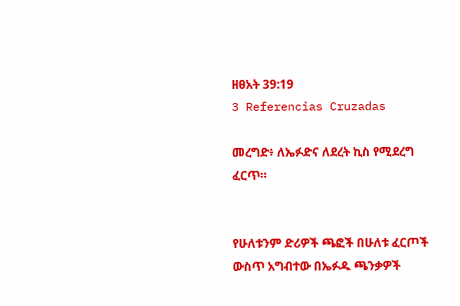ዘፀአት 39:19
3 Referencias Cruzadas

መረግድ፥ ለኤፉድና ለደረት ኪስ የሚደረግ ፈርጥ።


የሁለቱንም ድሪዎች ጫፎች በሁለቱ ፈርጦች ውስጥ አግብተው በኤፉዱ ጫንቃዎች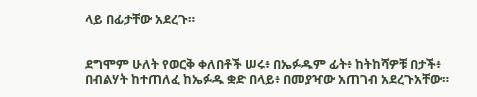ላይ በፊታቸው አደረጉ።


ደግሞም ሁለት የወርቅ ቀለበቶች ሠሩ፥ በኤፉዱም ፊት፥ ከትከሻዎቹ በታች፥ በብልሃት ከተጠለፈ ከኤፉዱ ቋድ በላይ፥ በመያዣው አጠገብ አደረጉአቸው።